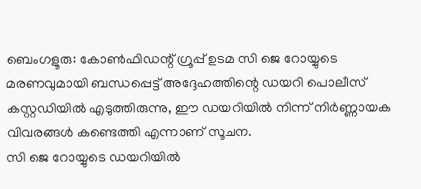ബെംഗളൂരു: കോൺഫിഡന്റ് ഗ്രൂപ്പ് ഉടമ സി ജെ റോയ്യുടെ മരണവുമായി ബന്ധപ്പെട്ട് അദ്ദേഹത്തിന്റെ ഡയറി പൊലീസ് കസ്റ്റഡിയിൽ എടുത്തിരുന്നു, ഈ ഡയറിയിൽ നിന്ന് നിർണ്ണായക വിവരങ്ങൾ കണ്ടെത്തി എന്നാണ് സൂചന.
സി ജെ റോയ്യുടെ ഡയറിയിൽ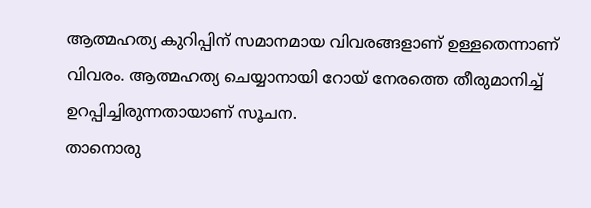ആത്മഹത്യ കുറിപ്പിന് സമാനമായ വിവരങ്ങളാണ് ഉള്ളതെന്നാണ് വിവരം. ആത്മഹത്യ ചെയ്യാനായി റോയ് നേരത്തെ തീരുമാനിച്ച് ഉറപ്പിച്ചിരുന്നതായാണ് സൂചന.
താനൊരു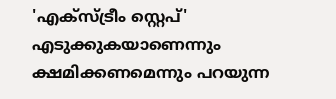'എക്സ്ട്രീം സ്റ്റെപ്' എടുക്കുകയാണെന്നും ക്ഷമിക്കണമെന്നും പറയുന്ന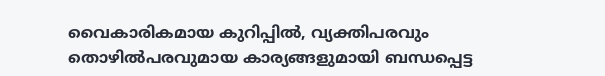വൈകാരികമായ കുറിപ്പിൽ, വ്യക്തിപരവും തൊഴിൽപരവുമായ കാര്യങ്ങളുമായി ബന്ധപ്പെട്ട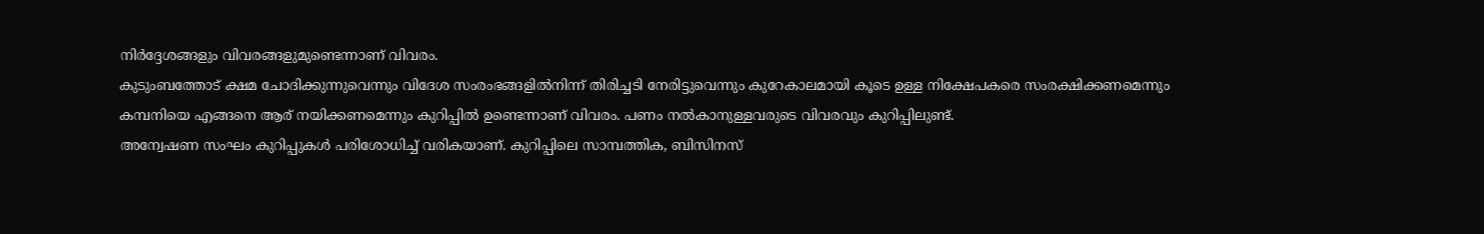നിർദ്ദേശങ്ങളും വിവരങ്ങളുമുണ്ടെന്നാണ് വിവരം.
കുടുംബത്തോട് ക്ഷമ ചോദിക്കുന്നുവെന്നും വിദേശ സംരംഭങ്ങളിൽനിന്ന് തിരിച്ചടി നേരിട്ടുവെന്നും കുറേകാലമായി കൂടെ ഉള്ള നിക്ഷേപകരെ സംരക്ഷിക്കണമെന്നും കമ്പനിയെ എങ്ങനെ ആര് നയിക്കണമെന്നും കുറിപ്പിൽ ഉണ്ടെന്നാണ് വിവരം. പണം നൽകാനുള്ളവരുടെ വിവരവും കുറിപ്പിലുണ്ട്.
അന്വേഷണ സംഘം കുറിപ്പുകൾ പരിശോധിച്ച് വരികയാണ്. കുറിപ്പിലെ സാമ്പത്തിക, ബിസിനസ്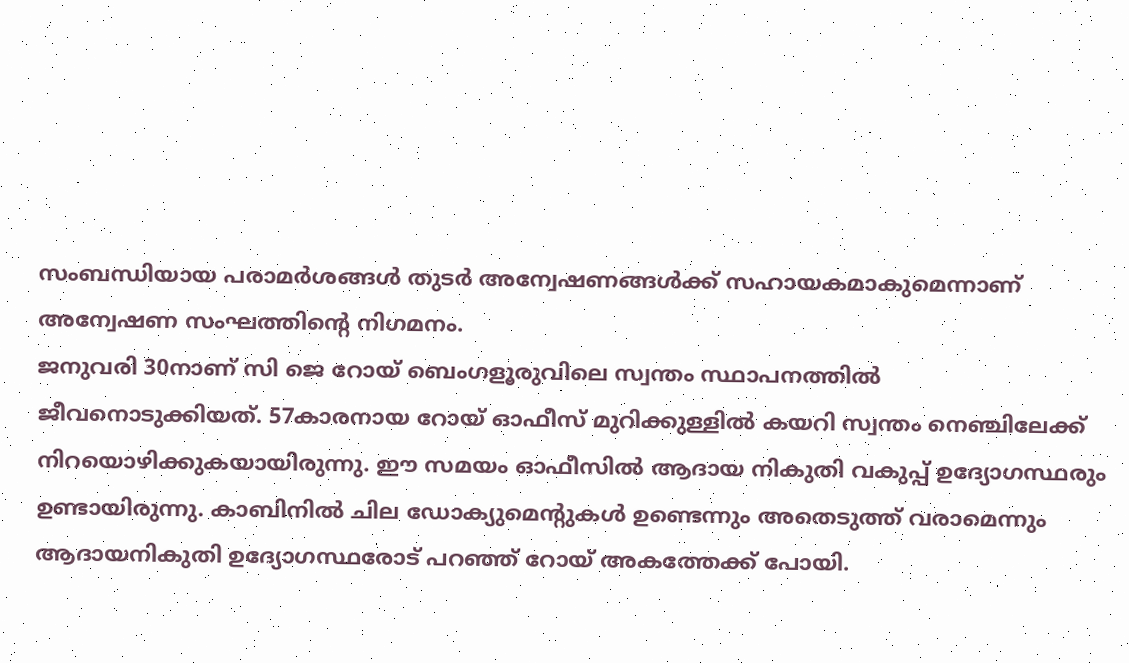സംബന്ധിയായ പരാമർശങ്ങൾ തുടർ അന്വേഷണങ്ങൾക്ക് സഹായകമാകുമെന്നാണ് അന്വേഷണ സംഘത്തിന്റെ നിഗമനം.
ജനുവരി 30നാണ് സി ജെ റോയ് ബെംഗളൂരുവിലെ സ്വന്തം സ്ഥാപനത്തിൽ ജീവനൊടുക്കിയത്. 57കാരനായ റോയ് ഓഫീസ് മുറിക്കുള്ളിൽ കയറി സ്വന്തം നെഞ്ചിലേക്ക് നിറയൊഴിക്കുകയായിരുന്നു. ഈ സമയം ഓഫീസിൽ ആദായ നികുതി വകുപ്പ് ഉദ്യോഗസ്ഥരും ഉണ്ടായിരുന്നു. കാബിനിൽ ചില ഡോക്യുമെന്റുകൾ ഉണ്ടെന്നും അതെടുത്ത് വരാമെന്നും ആദായനികുതി ഉദ്യോഗസ്ഥരോട് പറഞ്ഞ് റോയ് അകത്തേക്ക് പോയി.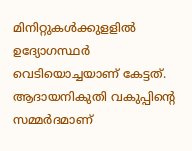മിനിറ്റുകൾക്കുളളിൽ ഉദ്യോഗസ്ഥർ വെടിയൊച്ചയാണ് കേട്ടത്. ആദായനികുതി വകുപ്പിന്റെ സമ്മർദമാണ്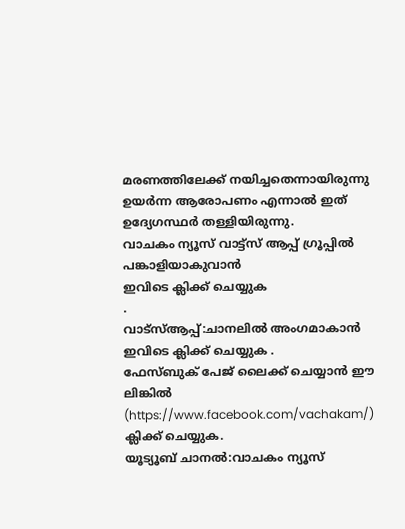മരണത്തിലേക്ക് നയിച്ചതെന്നായിരുന്നു ഉയർന്ന ആരോപണം എന്നാൽ ഇത് ഉദ്യേഗസ്ഥർ തള്ളിയിരുന്നു.
വാചകം ന്യൂസ് വാട്ട്സ് ആപ്പ് ഗ്രൂപ്പിൽ പങ്കാളിയാകുവാൻ
ഇവിടെ ക്ലിക്ക് ചെയ്യുക
.
വാട്സ്ആപ്പ്:ചാനലിൽ അംഗമാകാൻ ഇവിടെ ക്ലിക്ക് ചെയ്യുക .
ഫേസ്ബുക് പേജ് ലൈക്ക് ചെയ്യാൻ ഈ ലിങ്കിൽ (https://www.facebook.com/vachakam/) ക്ലിക്ക് ചെയ്യുക.
യൂട്യൂബ് ചാനൽ:വാചകം ന്യൂസ്